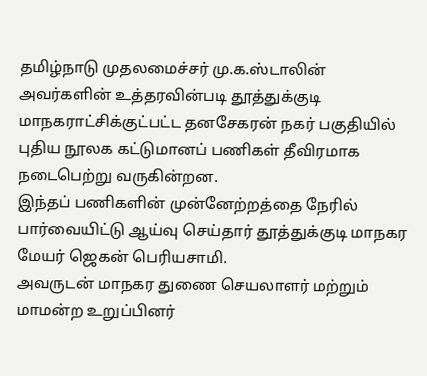தமிழ்நாடு முதலமைச்சர் மு.க.ஸ்டாலின் அவர்களின் உத்தரவின்படி தூத்துக்குடி மாநகராட்சிக்குட்பட்ட தனசேகரன் நகர் பகுதியில் புதிய நூலக கட்டுமானப் பணிகள் தீவிரமாக நடைபெற்று வருகின்றன.
இந்தப் பணிகளின் முன்னேற்றத்தை நேரில் பார்வையிட்டு ஆய்வு செய்தார் தூத்துக்குடி மாநகர மேயர் ஜெகன் பெரியசாமி.
அவருடன் மாநகர துணை செயலாளர் மற்றும் மாமன்ற உறுப்பினர்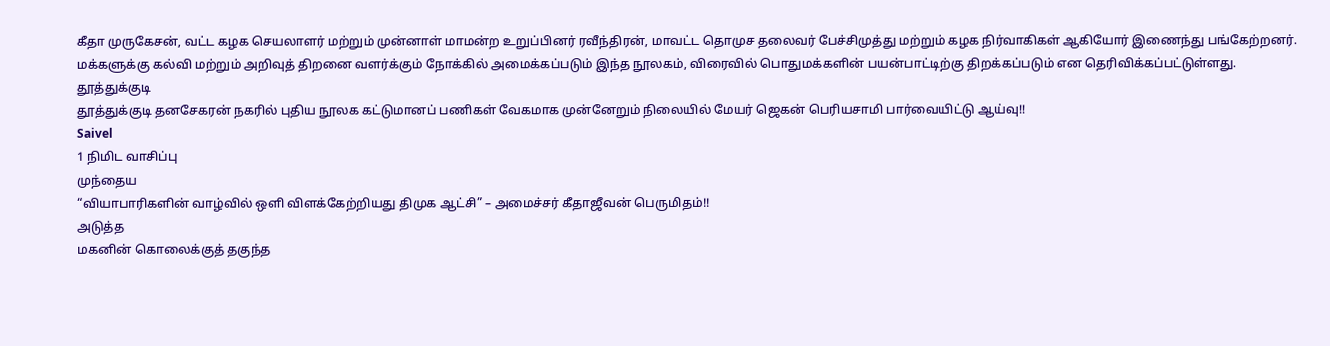கீதா முருகேசன், வட்ட கழக செயலாளர் மற்றும் முன்னாள் மாமன்ற உறுப்பினர் ரவீந்திரன், மாவட்ட தொமுச தலைவர் பேச்சிமுத்து மற்றும் கழக நிர்வாகிகள் ஆகியோர் இணைந்து பங்கேற்றனர்.
மக்களுக்கு கல்வி மற்றும் அறிவுத் திறனை வளர்க்கும் நோக்கில் அமைக்கப்படும் இந்த நூலகம், விரைவில் பொதுமக்களின் பயன்பாட்டிற்கு திறக்கப்படும் என தெரிவிக்கப்பட்டுள்ளது.
தூத்துக்குடி
தூத்துக்குடி தனசேகரன் நகரில் புதிய நூலக கட்டுமானப் பணிகள் வேகமாக முன்னேறும் நிலையில் மேயர் ஜெகன் பெரியசாமி பார்வையிட்டு ஆய்வு!!
Saivel
1 நிமிட வாசிப்பு
முந்தைய
“வியாபாரிகளின் வாழ்வில் ஒளி விளக்கேற்றியது திமுக ஆட்சி” – அமைச்சர் கீதாஜீவன் பெருமிதம்!!
அடுத்த
மகனின் கொலைக்குத் தகுந்த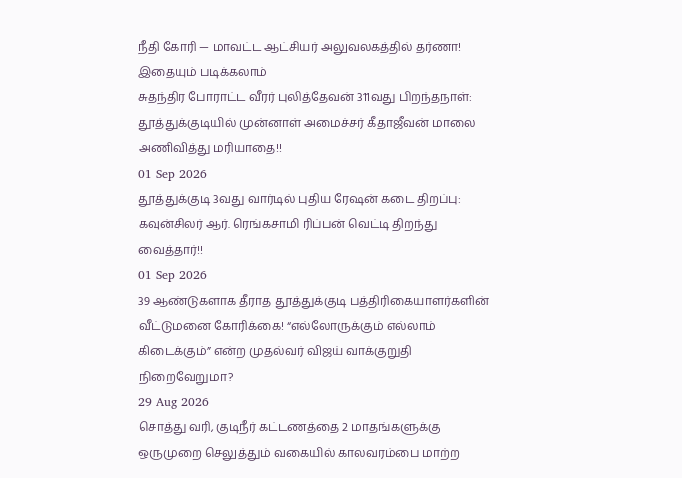நீதி கோரி — மாவட்ட ஆட்சியர் அலுவலகத்தில் தர்ணா!
இதையும் படிக்கலாம்
சுதந்திர போராட்ட வீரர் புலித்தேவன் 311வது பிறந்தநாள்: தூத்துக்குடியில் முன்னாள் அமைச்சர் கீதாஜீவன் மாலை அணிவித்து மரியாதை!!
01 Sep 2026
தூத்துக்குடி 3வது வார்டில் புதிய ரேஷன் கடை திறப்பு: கவுன்சிலர் ஆர். ரெங்கசாமி ரிப்பன் வெட்டி திறந்து வைத்தார்!!
01 Sep 2026
39 ஆண்டுகளாக தீராத தூத்துக்குடி பத்திரிகையாளர்களின் வீட்டுமனை கோரிக்கை! “எல்லோருக்கும் எல்லாம் கிடைக்கும்” என்ற முதல்வர் விஜய் வாக்குறுதி நிறைவேறுமா?
29 Aug 2026
சொத்து வரி, குடிநீர் கட்டணத்தை 2 மாதங்களுக்கு ஒருமுறை செலுத்தும் வகையில் காலவரம்பை மாற்ற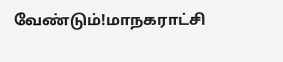வேண்டும்!மாநகராட்சி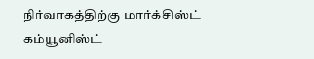நிர்வாகத்திற்கு மார்க்சிஸ்ட் கம்யூனிஸ்ட்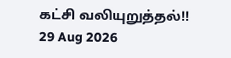கட்சி வலியுறுத்தல்!!
29 Aug 2026